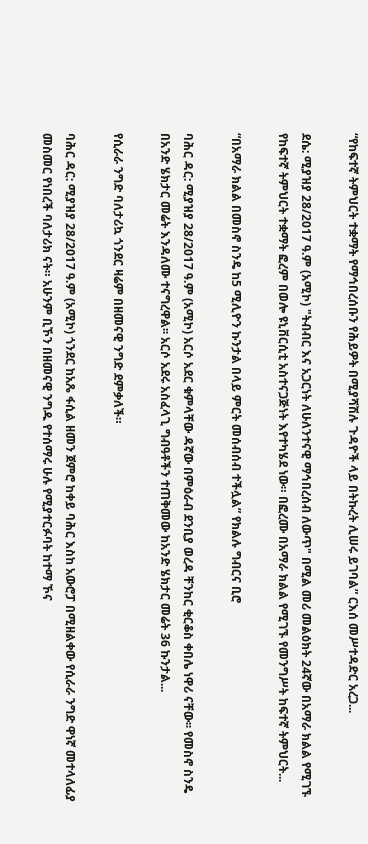“የከፍተኛ ትምህርት ተቋማት የማኅበረሰቡን የሕይዎት በሚያሻሽሉ ጉዳዮች ላይ በትኩረት ሊሠሩ ይገባል” ርእሰ መሥተዳድር አረጋ...

ደሴ: ሚያዝያ 28/2017 ዓ.ም (አሚኮ) "ትብብር እና አጋርነት ለሁለንተናዊ ማኅበረሰብ ለውጥ" በሚል መሪ መልዕክት 24ኛው በአማራ ክልል የሚገኙ የከፍተኛ ትምህርት ተቋማት ፎረም በወሎ ዩኒቨርሲቲ አስተናጋጅነት እየተካሄደ ነው። በፎረሙ በአማራ ክልል የሚገኙ የመንግሥት ከፍተኛ ትምህርት...

“በአማራ ክልል በመስኖ ስንዴ ከ5 ሚሊዮን ኩንታል በላይ ምርት መሰብሰብ ተችሏል” የክልሉ ግብርና ቢሮ

ባሕር ዳር: ሚያዝያ 28/2017 ዓ.ም (አሚኮ) አርሶ አደር ቁምላቸው ዳኛው በምዕራብ ደንቢያ ወረዳ ቸንከር ቂርቆስ ቀበሌ ነዋሪ ናቸው፡፡ የመስኖ ስንዴ በአንድ ሄክታር መሬት እንዳለሙ ተናግረዋል፡፡ አርሶ አደሩ አስፈላጊ ግብዓቶችን ተጠቅመው ከአንድ ሄክታር መሬት 36 ኩንታል...

የሲራራ ንግድ ባለታሪኳ ጎንደር ዛሬም በዘመናዊ ንግድ ደምቃለች።

ባሕር ዳር: ሚያዝያ 28/2017 ዓ.ም (አሚኮ) ጎንደር ከአጼ ፋሲል ዘመን ጀምሮ ከቀይ ባሕር እስከ አውሮፓ በሚዘልቀው የሲራራ ንግድ ዋነኛ መተላለፊያ መስመር የነበረች ባለታሪክ ናት። አሁንም ቢኾን በዘመናዊ ንግዱ የተሰማሩ ሁሉ የሚያተርፉባት ከተማ ኾና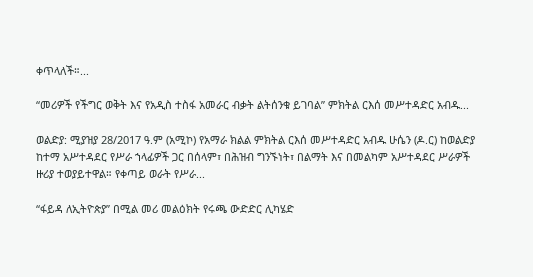ቀጥላለች።...

“መሪዎች የችግር ወቅት እና የአዲስ ተስፋ አመራር ብቃት ልትሰንቁ ይገባል” ምክትል ርእሰ መሥተዳድር አብዱ...

ወልድያ: ሚያዝያ 28/2017 ዓ.ም (አሚኮ) የአማራ ክልል ምክትል ርእሰ መሥተዳድር አብዱ ሁሴን (ዶ.ር) ከወልድያ ከተማ አሥተዳደር የሥራ ኀላፊዎች ጋር በሰላም፣ በሕዝብ ግንኙነት፣ በልማት እና በመልካም አሥተዳደር ሥራዎች ዙሪያ ተወያይተዋል። የቀጣይ ወራት የሥራ...

“ፋይዳ ለኢትዮጵያ” በሚል መሪ መልዕክት የሩጫ ውድድር ሊካሄድ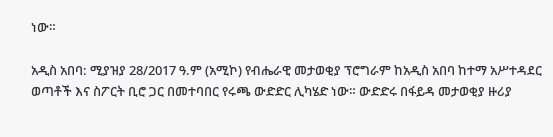ነው።

አዲስ አበባ: ሚያዝያ 28/2017 ዓ.ም (አሚኮ) የብሔራዊ መታወቂያ ፕሮግራም ከአዲስ አበባ ከተማ አሥተዳደር ወጣቶች እና ስፖርት ቢሮ ጋር በመተባበር የሩጫ ውድድር ሊካሄድ ነው። ውድድሩ በፋይዳ መታወቂያ ዙሪያ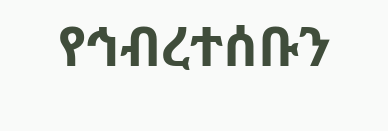የኅብረተሰቡን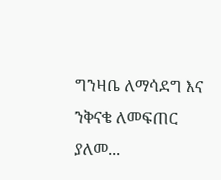ግንዛቤ ለማሳደግ እና ንቅናቄ ለመፍጠር ያለመ...